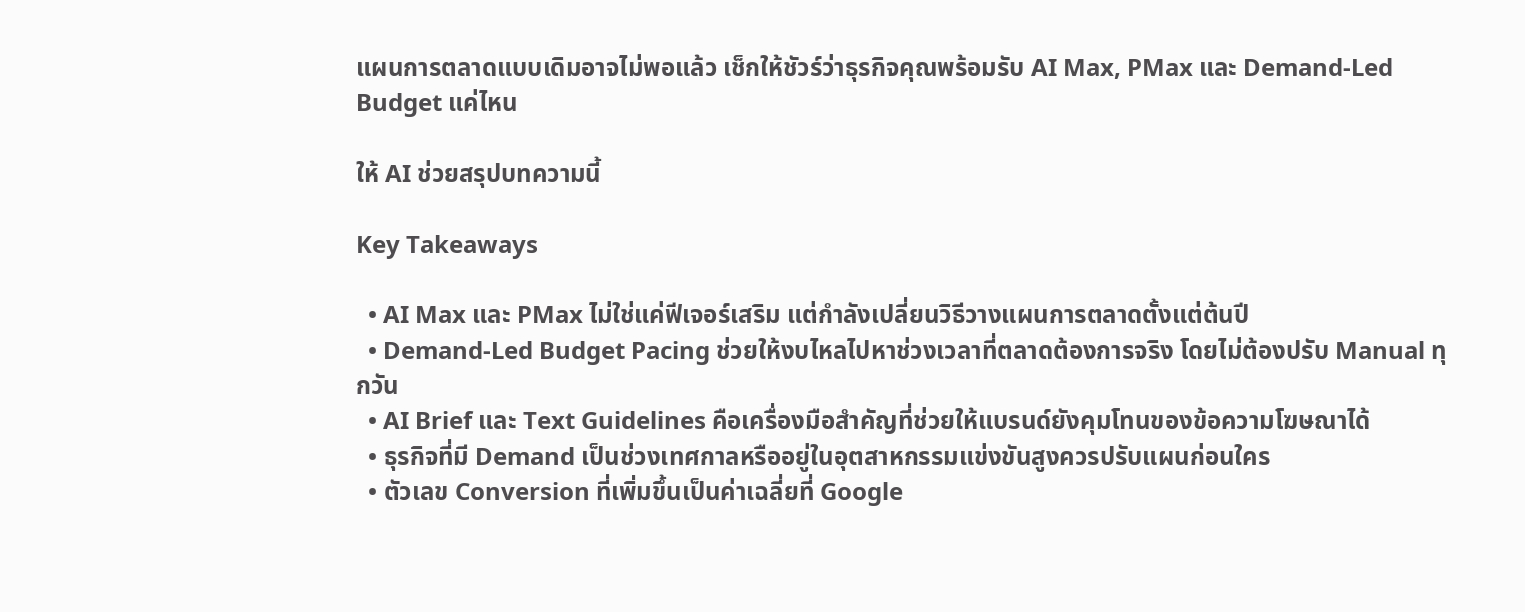แผนการตลาดแบบเดิมอาจไม่พอแล้ว เช็กให้ชัวร์ว่าธุรกิจคุณพร้อมรับ AI Max, PMax และ Demand-Led Budget แค่ไหน

ให้ AI ช่วยสรุปบทความนี้

Key Takeaways

  • AI Max และ PMax ไม่ใช่แค่ฟีเจอร์เสริม แต่กำลังเปลี่ยนวิธีวางแผนการตลาดตั้งแต่ต้นปี
  • Demand-Led Budget Pacing ช่วยให้งบไหลไปหาช่วงเวลาที่ตลาดต้องการจริง โดยไม่ต้องปรับ Manual ทุกวัน
  • AI Brief และ Text Guidelines คือเครื่องมือสำคัญที่ช่วยให้แบรนด์ยังคุมโทนของข้อความโฆษณาได้
  • ธุรกิจที่มี Demand เป็นช่วงเทศกาลหรืออยู่ในอุตสาหกรรมแข่งขันสูงควรปรับแผนก่อนใคร
  • ตัวเลข Conversion ที่เพิ่มขึ้นเป็นค่าเฉลี่ยที่ Google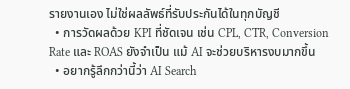รายงานเอง ไม่ใช่ผลลัพธ์ที่รับประกันได้ในทุกบัญชี
  • การวัดผลด้วย KPI ที่ชัดเจน เช่น CPL, CTR, Conversion Rate และ ROAS ยังจำเป็น แม้ AI จะช่วยบริหารงบมากขึ้น
  • อยากรู้ลึกกว่านี้ว่า AI Search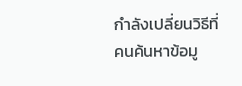กำลังเปลี่ยนวิธีที่คนค้นหาข้อมู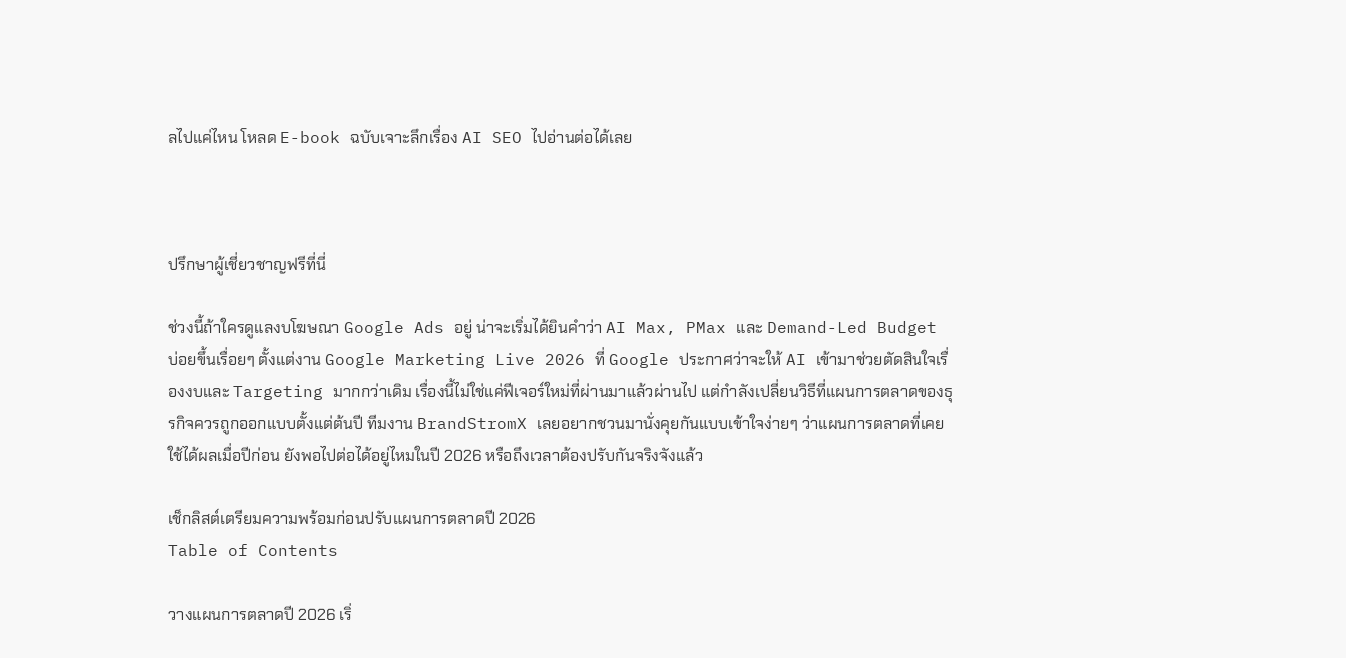ลไปแค่ไหน โหลด E-book ฉบับเจาะลึกเรื่อง AI SEO ไปอ่านต่อได้เลย



ปรึกษาผู้เชี่ยวชาญฟรีที่นี่

ช่วงนี้ถ้าใครดูแลงบโฆษณา Google Ads อยู่ น่าจะเริ่มได้ยินคำว่า AI Max, PMax และ Demand-Led Budget บ่อยขึ้นเรื่อยๆ ตั้งแต่งาน Google Marketing Live 2026 ที่ Google ประกาศว่าจะให้ AI เข้ามาช่วยตัดสินใจเรื่องงบและ Targeting มากกว่าเดิม เรื่องนี้ไม่ใช่แค่ฟีเจอร์ใหม่ที่ผ่านมาแล้วผ่านไป แต่กำลังเปลี่ยนวิธีที่แผนการตลาดของธุรกิจควรถูกออกแบบตั้งแต่ต้นปี ทีมงาน BrandStromX เลยอยากชวนมานั่งคุยกันแบบเข้าใจง่ายๆ ว่าแผนการตลาดที่เคยใช้ได้ผลเมื่อปีก่อน ยังพอไปต่อได้อยู่ไหมในปี 2026 หรือถึงเวลาต้องปรับกันจริงจังแล้ว

เช็กลิสต์เตรียมความพร้อมก่อนปรับแผนการตลาดปี 2026
Table of Contents

วางแผนการตลาดปี 2026 เริ่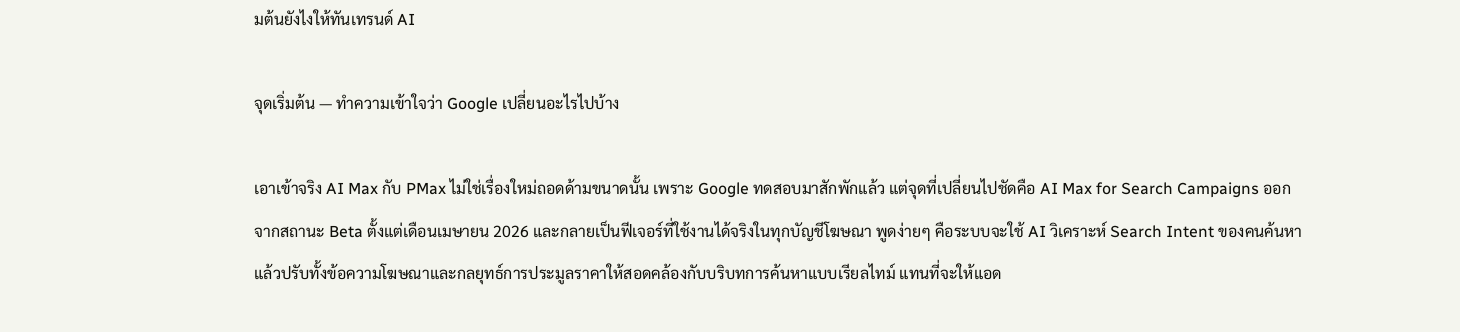มต้นยังไงให้ทันเทรนด์ AI

จุดเริ่มต้น — ทำความเข้าใจว่า Google เปลี่ยนอะไรไปบ้าง

เอาเข้าจริง AI Max กับ PMax ไม่ใช่เรื่องใหม่ถอดด้ามขนาดนั้น เพราะ Google ทดสอบมาสักพักแล้ว แต่จุดที่เปลี่ยนไปชัดคือ AI Max for Search Campaigns ออกจากสถานะ Beta ตั้งแต่เดือนเมษายน 2026 และกลายเป็นฟีเจอร์ที่ใช้งานได้จริงในทุกบัญชีโฆษณา พูดง่ายๆ คือระบบจะใช้ AI วิเคราะห์ Search Intent ของคนค้นหา แล้วปรับทั้งข้อความโฆษณาและกลยุทธ์การประมูลราคาให้สอดคล้องกับบริบทการค้นหาแบบเรียลไทม์ แทนที่จะให้แอด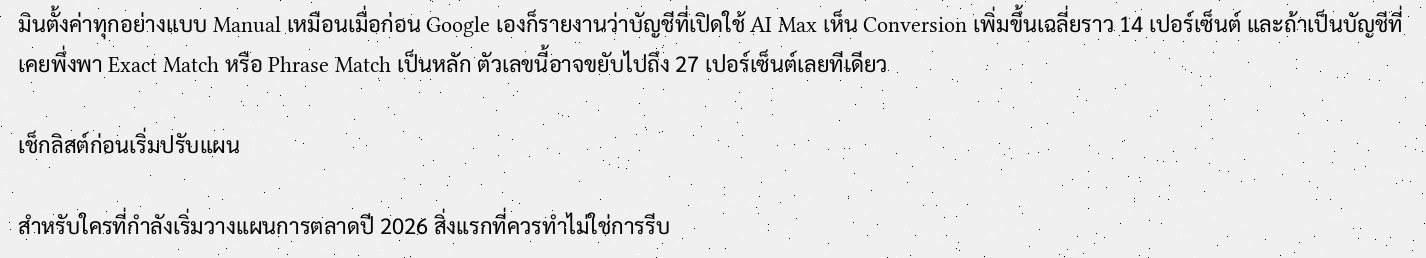มินตั้งค่าทุกอย่างแบบ Manual เหมือนเมื่อก่อน Google เองก็รายงานว่าบัญชีที่เปิดใช้ AI Max เห็น Conversion เพิ่มขึ้นเฉลี่ยราว 14 เปอร์เซ็นต์ และถ้าเป็นบัญชีที่เคยพึ่งพา Exact Match หรือ Phrase Match เป็นหลัก ตัวเลขนี้อาจขยับไปถึง 27 เปอร์เซ็นต์เลยทีเดียว

เช็กลิสต์ก่อนเริ่มปรับแผน

สำหรับใครที่กำลังเริ่มวางแผนการตลาดปี 2026 สิ่งแรกที่ควรทำไม่ใช่การรีบ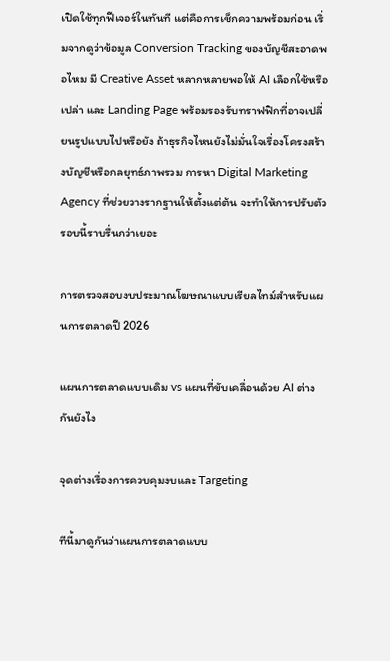เปิดใช้ทุกฟีเจอร์ในทันที แต่คือการเช็กความพร้อมก่อน เริ่มจากดูว่าข้อมูล Conversion Tracking ของบัญชีสะอาดพอไหม มี Creative Asset หลากหลายพอให้ AI เลือกใช้หรือเปล่า และ Landing Page พร้อมรองรับทราฟฟิกที่อาจเปลี่ยนรูปแบบไปหรือยัง ถ้าธุรกิจไหนยังไม่มั่นใจเรื่องโครงสร้างบัญชีหรือกลยุทธ์ภาพรวม การหา Digital Marketing Agency ที่ช่วยวางรากฐานให้ตั้งแต่ต้น จะทำให้การปรับตัวรอบนี้ราบรื่นกว่าเยอะ

การตรวจสอบงบประมาณโฆษณาแบบเรียลไทม์สำหรับแผนการตลาดปี 2026

แผนการตลาดแบบเดิม vs แผนที่ขับเคลื่อนด้วย AI ต่างกันยังไง

จุดต่างเรื่องการควบคุมงบและ Targeting

ทีนี้มาดูกันว่าแผนการตลาดแบบ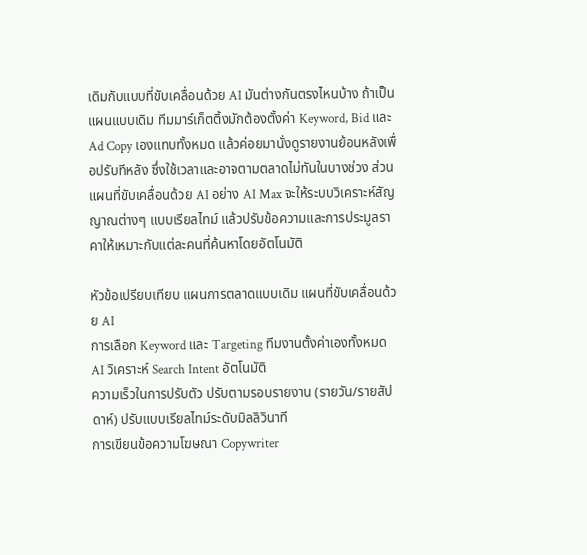เดิมกับแบบที่ขับเคลื่อนด้วย AI มันต่างกันตรงไหนบ้าง ถ้าเป็นแผนแบบเดิม ทีมมาร์เก็ตติ้งมักต้องตั้งค่า Keyword, Bid และ Ad Copy เองแทบทั้งหมด แล้วค่อยมานั่งดูรายงานย้อนหลังเพื่อปรับทีหลัง ซึ่งใช้เวลาและอาจตามตลาดไม่ทันในบางช่วง ส่วนแผนที่ขับเคลื่อนด้วย AI อย่าง AI Max จะให้ระบบวิเคราะห์สัญญาณต่างๆ แบบเรียลไทม์ แล้วปรับข้อความและการประมูลราคาให้เหมาะกับแต่ละคนที่ค้นหาโดยอัตโนมัติ

หัวข้อเปรียบเทียบ แผนการตลาดแบบเดิม แผนที่ขับเคลื่อนด้วย AI
การเลือก Keyword และ Targeting ทีมงานตั้งค่าเองทั้งหมด AI วิเคราะห์ Search Intent อัตโนมัติ
ความเร็วในการปรับตัว ปรับตามรอบรายงาน (รายวัน/รายสัปดาห์) ปรับแบบเรียลไทม์ระดับมิลลิวินาที
การเขียนข้อความโฆษณา Copywriter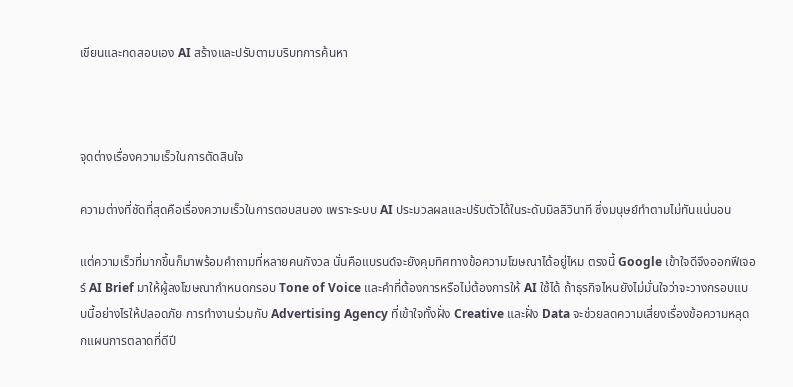เขียนและทดสอบเอง AI สร้างและปรับตามบริบทการค้นหา



จุดต่างเรื่องความเร็วในการตัดสินใจ

ความต่างที่ชัดที่สุดคือเรื่องความเร็วในการตอบสนอง เพราะระบบ AI ประมวลผลและปรับตัวได้ในระดับมิลลิวินาที ซึ่งมนุษย์ทำตามไม่ทันแน่นอน

แต่ความเร็วที่มากขึ้นก็มาพร้อมคำถามที่หลายคนกังวล นั่นคือแบรนด์จะยังคุมทิศทางข้อความโฆษณาได้อยู่ไหม ตรงนี้ Google เข้าใจดีจึงออกฟีเจอร์ AI Brief มาให้ผู้ลงโฆษณากำหนดกรอบ Tone of Voice และคำที่ต้องการหรือไม่ต้องการให้ AI ใช้ได้ ถ้าธุรกิจไหนยังไม่มั่นใจว่าจะวางกรอบแบบนี้อย่างไรให้ปลอดภัย การทำงานร่วมกับ Advertising Agency ที่เข้าใจทั้งฝั่ง Creative และฝั่ง Data จะช่วยลดความเสี่ยงเรื่องข้อความหลุดกแผนการตลาดที่ดีปี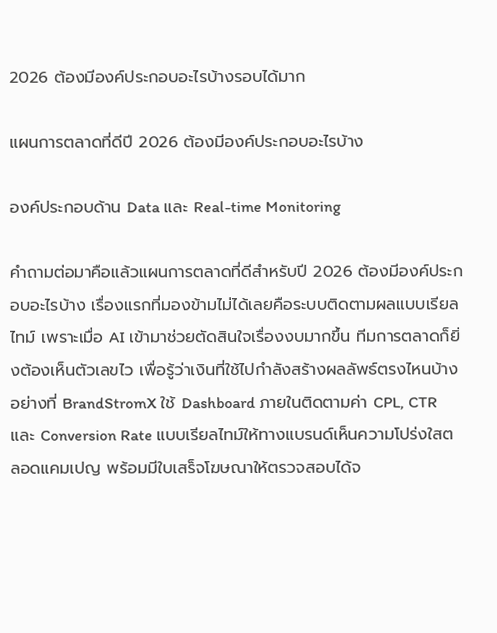2026 ต้องมีองค์ประกอบอะไรบ้างรอบได้มาก

แผนการตลาดที่ดีปี 2026 ต้องมีองค์ประกอบอะไรบ้าง

องค์ประกอบด้าน Data และ Real-time Monitoring

คำถามต่อมาคือแล้วแผนการตลาดที่ดีสำหรับปี 2026 ต้องมีองค์ประกอบอะไรบ้าง เรื่องแรกที่มองข้ามไม่ได้เลยคือระบบติดตามผลแบบเรียลไทม์ เพราะเมื่อ AI เข้ามาช่วยตัดสินใจเรื่องงบมากขึ้น ทีมการตลาดก็ยิ่งต้องเห็นตัวเลขไว เพื่อรู้ว่าเงินที่ใช้ไปกำลังสร้างผลลัพธ์ตรงไหนบ้าง อย่างที่ BrandStromX ใช้ Dashboard ภายในติดตามค่า CPL, CTR และ Conversion Rate แบบเรียลไทม์ให้ทางแบรนด์เห็นความโปร่งใสตลอดแคมเปญ พร้อมมีใบเสร็จโฆษณาให้ตรวจสอบได้จ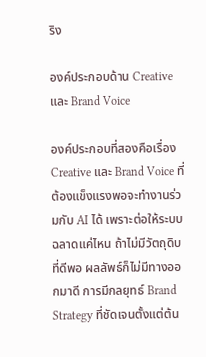ริง

องค์ประกอบด้าน Creative และ Brand Voice

องค์ประกอบที่สองคือเรื่อง Creative และ Brand Voice ที่ต้องแข็งแรงพอจะทำงานร่วมกับ AI ได้ เพราะต่อให้ระบบฉลาดแค่ไหน ถ้าไม่มีวัตถุดิบที่ดีพอ ผลลัพธ์ก็ไม่มีทางออกมาดี การมีกลยุทธ์ Brand Strategy ที่ชัดเจนตั้งแต่ต้น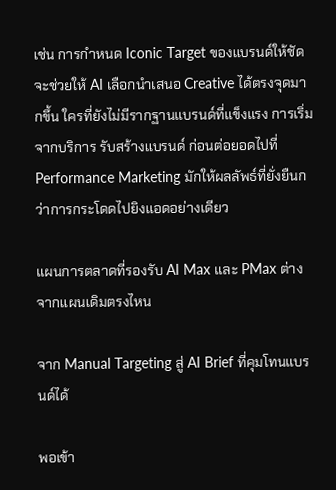เช่น การกำหนด Iconic Target ของแบรนด์ให้ชัด จะช่วยให้ AI เลือกนำเสนอ Creative ได้ตรงจุดมากขึ้น ใครที่ยังไม่มีรากฐานแบรนด์ที่แข็งแรง การเริ่มจากบริการ รับสร้างแบรนด์ ก่อนต่อยอดไปที่ Performance Marketing มักให้ผลลัพธ์ที่ยั่งยืนกว่าการกระโดดไปยิงแอดอย่างเดียว

แผนการตลาดที่รองรับ AI Max และ PMax ต่างจากแผนเดิมตรงไหน

จาก Manual Targeting สู่ AI Brief ที่คุมโทนแบรนด์ได้

พอเข้า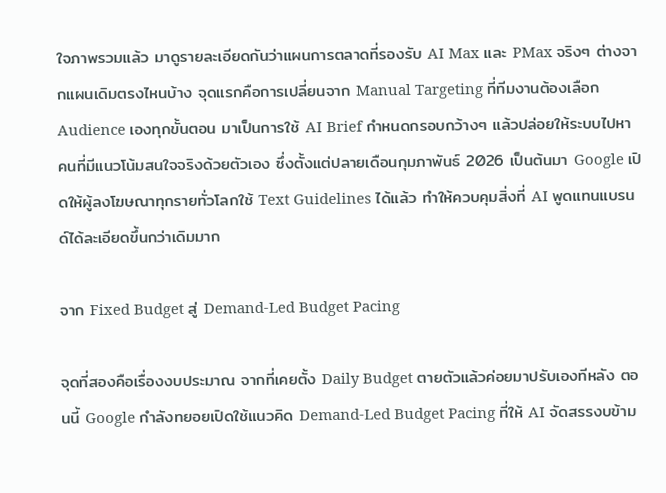ใจภาพรวมแล้ว มาดูรายละเอียดกันว่าแผนการตลาดที่รองรับ AI Max และ PMax จริงๆ ต่างจากแผนเดิมตรงไหนบ้าง จุดแรกคือการเปลี่ยนจาก Manual Targeting ที่ทีมงานต้องเลือก Audience เองทุกขั้นตอน มาเป็นการใช้ AI Brief กำหนดกรอบกว้างๆ แล้วปล่อยให้ระบบไปหาคนที่มีแนวโน้มสนใจจริงด้วยตัวเอง ซึ่งตั้งแต่ปลายเดือนกุมภาพันธ์ 2026 เป็นต้นมา Google เปิดให้ผู้ลงโฆษณาทุกรายทั่วโลกใช้ Text Guidelines ได้แล้ว ทำให้ควบคุมสิ่งที่ AI พูดแทนแบรนด์ได้ละเอียดขึ้นกว่าเดิมมาก

จาก Fixed Budget สู่ Demand-Led Budget Pacing

จุดที่สองคือเรื่องงบประมาณ จากที่เคยตั้ง Daily Budget ตายตัวแล้วค่อยมาปรับเองทีหลัง ตอนนี้ Google กำลังทยอยเปิดใช้แนวคิด Demand-Led Budget Pacing ที่ให้ AI จัดสรรงบข้าม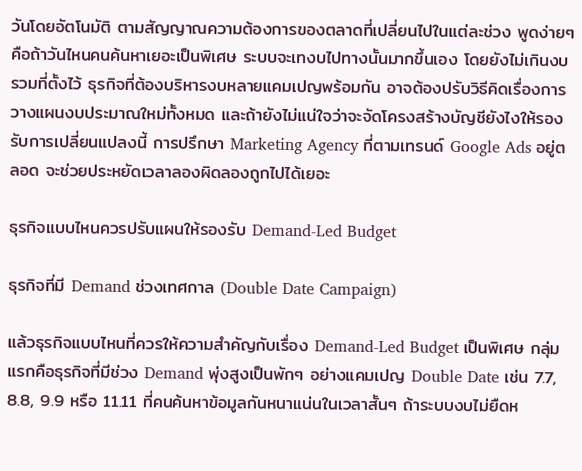วันโดยอัตโนมัติ ตามสัญญาณความต้องการของตลาดที่เปลี่ยนไปในแต่ละช่วง พูดง่ายๆ คือถ้าวันไหนคนค้นหาเยอะเป็นพิเศษ ระบบจะเทงบไปทางนั้นมากขึ้นเอง โดยยังไม่เกินงบรวมที่ตั้งไว้ ธุรกิจที่ต้องบริหารงบหลายแคมเปญพร้อมกัน อาจต้องปรับวิธีคิดเรื่องการวางแผนงบประมาณใหม่ทั้งหมด และถ้ายังไม่แน่ใจว่าจะจัดโครงสร้างบัญชียังไงให้รองรับการเปลี่ยนแปลงนี้ การปรึกษา Marketing Agency ที่ตามเทรนด์ Google Ads อยู่ตลอด จะช่วยประหยัดเวลาลองผิดลองถูกไปได้เยอะ

ธุรกิจแบบไหนควรปรับแผนให้รองรับ Demand-Led Budget

ธุรกิจที่มี Demand ช่วงเทศกาล (Double Date Campaign)

แล้วธุรกิจแบบไหนที่ควรให้ความสำคัญกับเรื่อง Demand-Led Budget เป็นพิเศษ กลุ่มแรกคือธุรกิจที่มีช่วง Demand พุ่งสูงเป็นพักๆ อย่างแคมเปญ Double Date เช่น 7.7, 8.8, 9.9 หรือ 11.11 ที่คนค้นหาข้อมูลกันหนาแน่นในเวลาสั้นๆ ถ้าระบบงบไม่ยืดห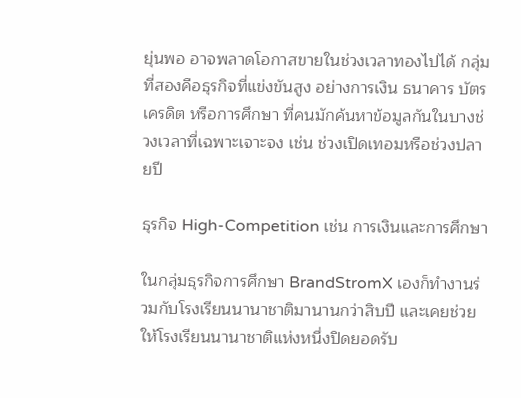ยุ่นพอ อาจพลาดโอกาสขายในช่วงเวลาทองไปได้ กลุ่มที่สองคือธุรกิจที่แข่งขันสูง อย่างการเงิน ธนาคาร บัตรเครดิต หรือการศึกษา ที่คนมักค้นหาข้อมูลกันในบางช่วงเวลาที่เฉพาะเจาะจง เช่น ช่วงเปิดเทอมหรือช่วงปลายปี

ธุรกิจ High-Competition เช่น การเงินและการศึกษา

ในกลุ่มธุรกิจการศึกษา BrandStromX เองก็ทำงานร่วมกับโรงเรียนนานาชาติมานานกว่าสิบปี และเคยช่วยให้โรงเรียนนานาชาติแห่งหนึ่งปิดยอดรับ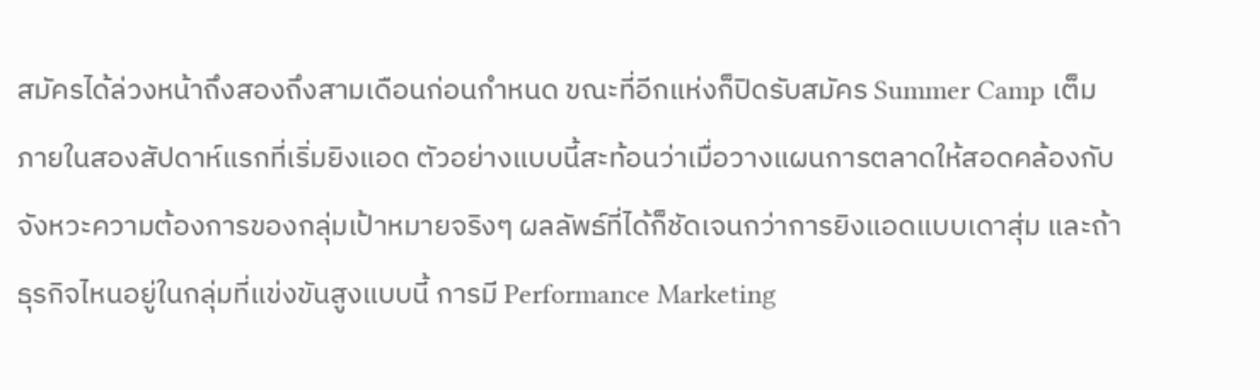สมัครได้ล่วงหน้าถึงสองถึงสามเดือนก่อนกำหนด ขณะที่อีกแห่งก็ปิดรับสมัคร Summer Camp เต็มภายในสองสัปดาห์แรกที่เริ่มยิงแอด ตัวอย่างแบบนี้สะท้อนว่าเมื่อวางแผนการตลาดให้สอดคล้องกับจังหวะความต้องการของกลุ่มเป้าหมายจริงๆ ผลลัพธ์ที่ได้ก็ชัดเจนกว่าการยิงแอดแบบเดาสุ่ม และถ้าธุรกิจไหนอยู่ในกลุ่มที่แข่งขันสูงแบบนี้ การมี Performance Marketing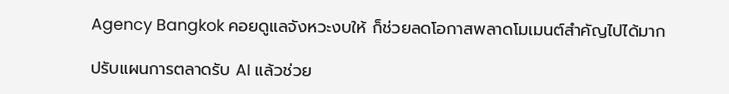Agency Bangkok คอยดูแลจังหวะงบให้ ก็ช่วยลดโอกาสพลาดโมเมนต์สำคัญไปได้มาก

ปรับแผนการตลาดรับ AI แล้วช่วย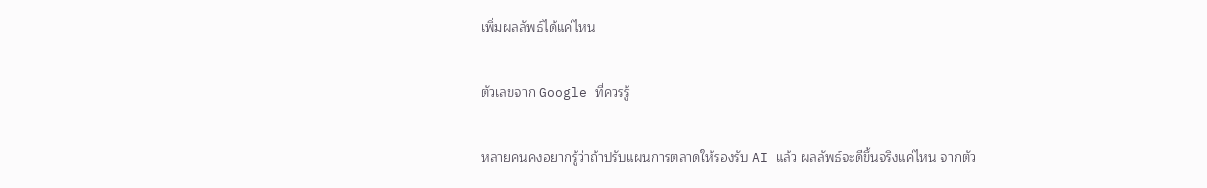เพิ่มผลลัพธ์ได้แค่ไหน

ตัวเลขจาก Google ที่ควรรู้

หลายคนคงอยากรู้ว่าถ้าปรับแผนการตลาดให้รองรับ AI แล้ว ผลลัพธ์จะดีขึ้นจริงแค่ไหน จากตัว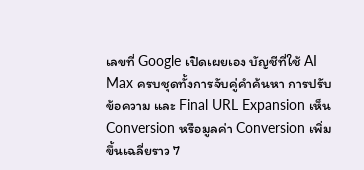เลขที่ Google เปิดเผยเอง บัญชีที่ใช้ AI Max ครบชุดทั้งการจับคู่คำค้นหา การปรับข้อความ และ Final URL Expansion เห็น Conversion หรือมูลค่า Conversion เพิ่มขึ้นเฉลี่ยราว 7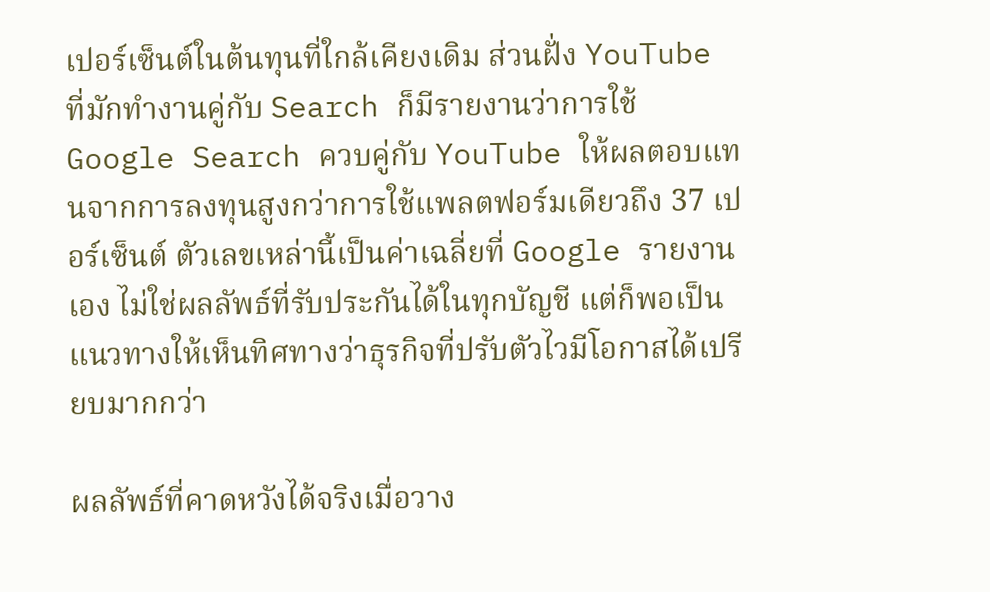เปอร์เซ็นต์ในต้นทุนที่ใกล้เคียงเดิม ส่วนฝั่ง YouTube ที่มักทำงานคู่กับ Search ก็มีรายงานว่าการใช้ Google Search ควบคู่กับ YouTube ให้ผลตอบแทนจากการลงทุนสูงกว่าการใช้แพลตฟอร์มเดียวถึง 37 เปอร์เซ็นต์ ตัวเลขเหล่านี้เป็นค่าเฉลี่ยที่ Google รายงานเอง ไม่ใช่ผลลัพธ์ที่รับประกันได้ในทุกบัญชี แต่ก็พอเป็นแนวทางให้เห็นทิศทางว่าธุรกิจที่ปรับตัวไวมีโอกาสได้เปรียบมากกว่า

ผลลัพธ์ที่คาดหวังได้จริงเมื่อวาง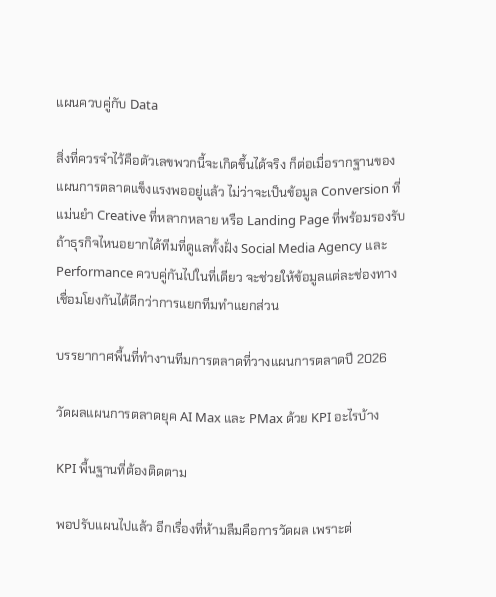แผนควบคู่กับ Data

สิ่งที่ควรจำไว้คือตัวเลขพวกนี้จะเกิดขึ้นได้จริง ก็ต่อเมื่อรากฐานของแผนการตลาดแข็งแรงพออยู่แล้ว ไม่ว่าจะเป็นข้อมูล Conversion ที่แม่นยำ Creative ที่หลากหลาย หรือ Landing Page ที่พร้อมรองรับ ถ้าธุรกิจไหนอยากได้ทีมที่ดูแลทั้งฝั่ง Social Media Agency และ Performance ควบคู่กันไปในที่เดียว จะช่วยให้ข้อมูลแต่ละช่องทางเชื่อมโยงกันได้ดีกว่าการแยกทีมทำแยกส่วน

บรรยากาศพื้นที่ทำงานทีมการตลาดที่วางแผนการตลาดปี 2026

วัดผลแผนการตลาดยุค AI Max และ PMax ด้วย KPI อะไรบ้าง

KPI พื้นฐานที่ต้องติดตาม

พอปรับแผนไปแล้ว อีกเรื่องที่ห้ามลืมคือการวัดผล เพราะต่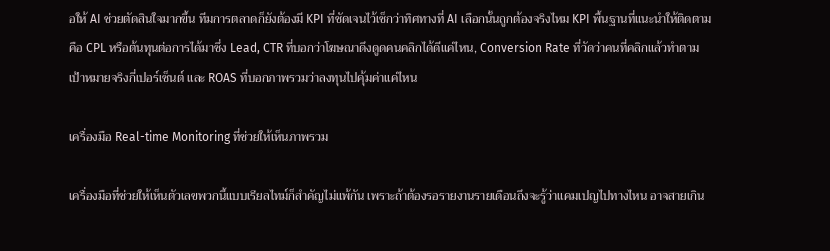อให้ AI ช่วยตัดสินใจมากขึ้น ทีมการตลาดก็ยังต้องมี KPI ที่ชัดเจนไว้เช็กว่าทิศทางที่ AI เลือกนั้นถูกต้องจริงไหม KPI พื้นฐานที่แนะนำให้ติดตามคือ CPL หรือต้นทุนต่อการได้มาซึ่ง Lead, CTR ที่บอกว่าโฆษณาดึงดูดคนคลิกได้ดีแค่ไหน, Conversion Rate ที่วัดว่าคนที่คลิกแล้วทำตามเป้าหมายจริงกี่เปอร์เซ็นต์ และ ROAS ที่บอกภาพรวมว่าลงทุนไปคุ้มค่าแค่ไหน

เครื่องมือ Real-time Monitoring ที่ช่วยให้เห็นภาพรวม

เครื่องมือที่ช่วยให้เห็นตัวเลขพวกนี้แบบเรียลไทม์ก็สำคัญไม่แพ้กัน เพราะถ้าต้องรอรายงานรายเดือนถึงจะรู้ว่าแคมเปญไปทางไหน อาจสายเกิน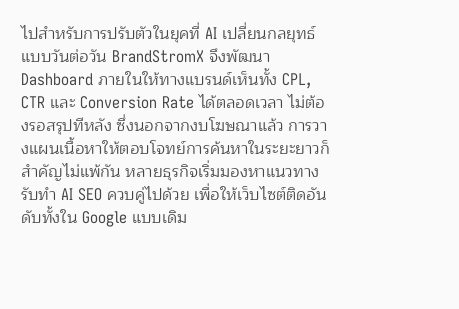ไปสำหรับการปรับตัวในยุคที่ AI เปลี่ยนกลยุทธ์แบบวันต่อวัน BrandStromX จึงพัฒนา Dashboard ภายในให้ทางแบรนด์เห็นทั้ง CPL, CTR และ Conversion Rate ได้ตลอดเวลา ไม่ต้องรอสรุปทีหลัง ซึ่งนอกจากงบโฆษณาแล้ว การวางแผนเนื้อหาให้ตอบโจทย์การค้นหาในระยะยาวก็สำคัญไม่แพ้กัน หลายธุรกิจเริ่มมองหาแนวทาง รับทำ AI SEO ควบคู่ไปด้วย เพื่อให้เว็บไซต์ติดอันดับทั้งใน Google แบบเดิม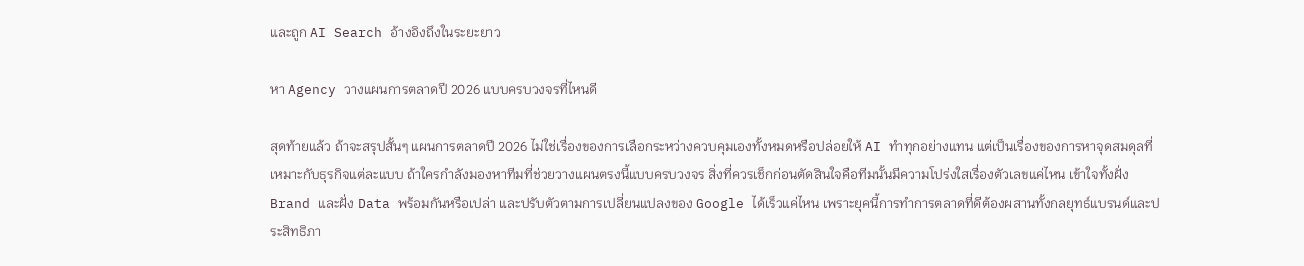และถูก AI Search อ้างอิงถึงในระยะยาว

หา Agency วางแผนการตลาดปี 2026 แบบครบวงจรที่ไหนดี

สุดท้ายแล้ว ถ้าจะสรุปสั้นๆ แผนการตลาดปี 2026 ไม่ใช่เรื่องของการเลือกระหว่างควบคุมเองทั้งหมดหรือปล่อยให้ AI ทำทุกอย่างแทน แต่เป็นเรื่องของการหาจุดสมดุลที่เหมาะกับธุรกิจแต่ละแบบ ถ้าใครกำลังมองหาทีมที่ช่วยวางแผนตรงนี้แบบครบวงจร สิ่งที่ควรเช็กก่อนตัดสินใจคือทีมนั้นมีความโปร่งใสเรื่องตัวเลขแค่ไหน เข้าใจทั้งฝั่ง Brand และฝั่ง Data พร้อมกันหรือเปล่า และปรับตัวตามการเปลี่ยนแปลงของ Google ได้เร็วแค่ไหน เพราะยุคนี้การทำการตลาดที่ดีต้องผสานทั้งกลยุทธ์แบรนด์และประสิทธิภา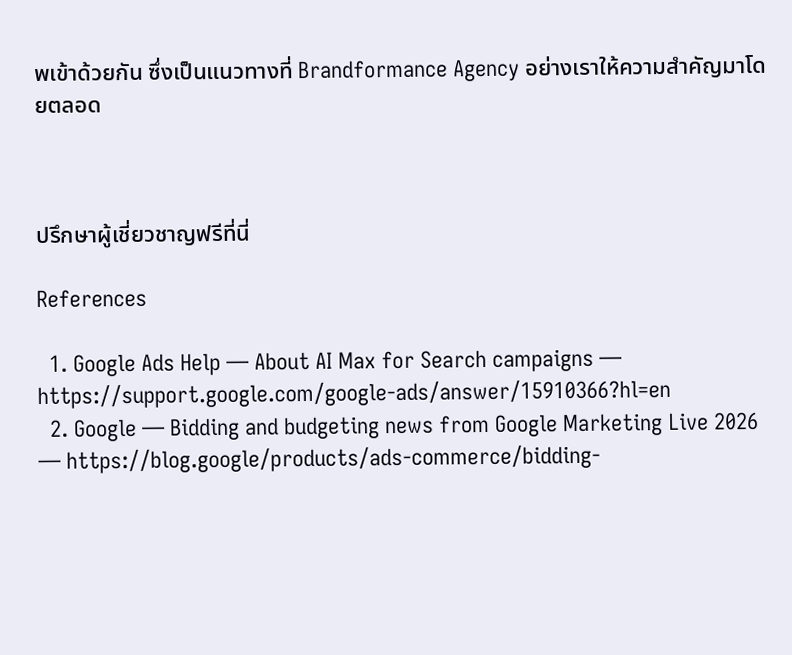พเข้าด้วยกัน ซึ่งเป็นแนวทางที่ Brandformance Agency อย่างเราให้ความสำคัญมาโดยตลอด



ปรึกษาผู้เชี่ยวชาญฟรีที่นี่

References

  1. Google Ads Help — About AI Max for Search campaigns — https://support.google.com/google-ads/answer/15910366?hl=en
  2. Google — Bidding and budgeting news from Google Marketing Live 2026 — https://blog.google/products/ads-commerce/bidding-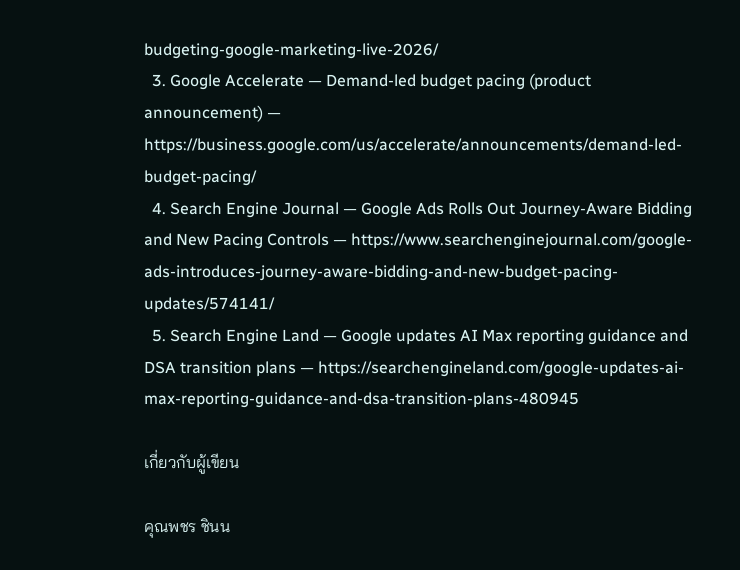budgeting-google-marketing-live-2026/
  3. Google Accelerate — Demand-led budget pacing (product announcement) — https://business.google.com/us/accelerate/announcements/demand-led-budget-pacing/
  4. Search Engine Journal — Google Ads Rolls Out Journey-Aware Bidding and New Pacing Controls — https://www.searchenginejournal.com/google-ads-introduces-journey-aware-bidding-and-new-budget-pacing-updates/574141/
  5. Search Engine Land — Google updates AI Max reporting guidance and DSA transition plans — https://searchengineland.com/google-updates-ai-max-reporting-guidance-and-dsa-transition-plans-480945

เกี่ยวกับผู้เขียน

คุณพชร ชินน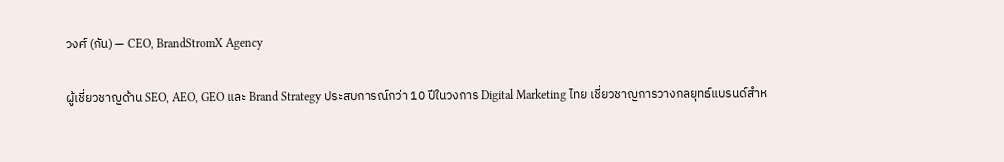วงศ์ (กัน) — CEO, BrandStromX Agency

ผู้เชี่ยวชาญด้าน SEO, AEO, GEO และ Brand Strategy ประสบการณ์กว่า 10 ปีในวงการ Digital Marketing ไทย เชี่ยวชาญการวางกลยุทธ์แบรนด์สำห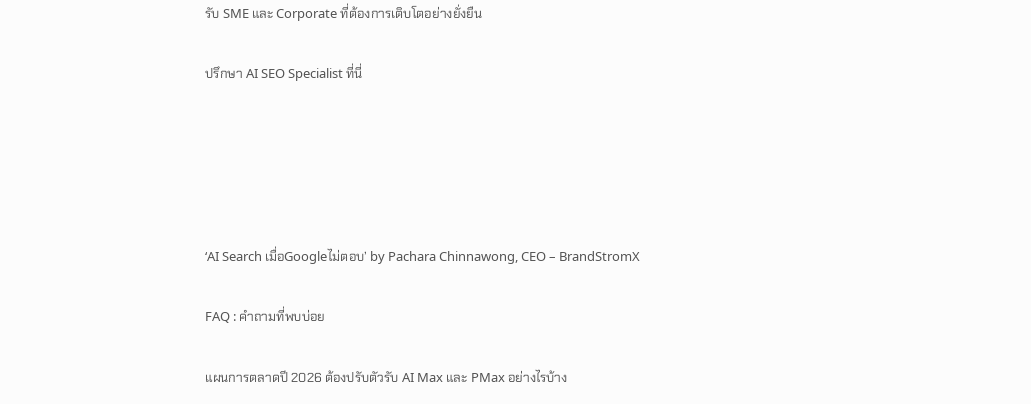รับ SME และ Corporate ที่ต้องการเติบโตอย่างยั่งยืน

ปรึกษา AI SEO Specialist ที่นี่





‘AI Search เมื่อGoogleไม่ตอบ’ by Pachara Chinnawong, CEO – BrandStromX

FAQ : คำถามที่พบบ่อย

แผนการตลาดปี 2026 ต้องปรับตัวรับ AI Max และ PMax อย่างไรบ้าง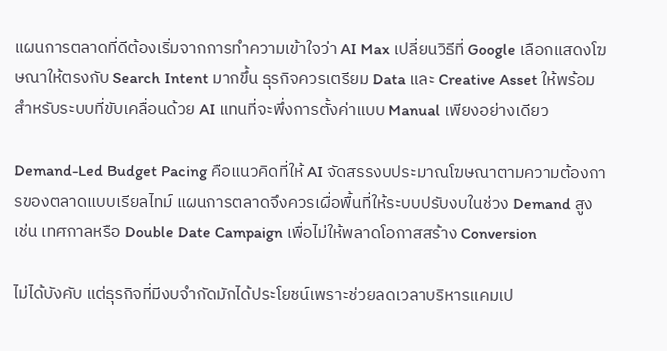แผนการตลาดที่ดีต้องเริ่มจากการทำความเข้าใจว่า AI Max เปลี่ยนวิธีที่ Google เลือกแสดงโฆษณาให้ตรงกับ Search Intent มากขึ้น ธุรกิจควรเตรียม Data และ Creative Asset ให้พร้อมสำหรับระบบที่ขับเคลื่อนด้วย AI แทนที่จะพึ่งการตั้งค่าแบบ Manual เพียงอย่างเดียว

Demand-Led Budget Pacing คือแนวคิดที่ให้ AI จัดสรรงบประมาณโฆษณาตามความต้องการของตลาดแบบเรียลไทม์ แผนการตลาดจึงควรเผื่อพื้นที่ให้ระบบปรับงบในช่วง Demand สูง เช่น เทศกาลหรือ Double Date Campaign เพื่อไม่ให้พลาดโอกาสสร้าง Conversion

ไม่ได้บังคับ แต่ธุรกิจที่มีงบจำกัดมักได้ประโยชน์เพราะช่วยลดเวลาบริหารแคมเป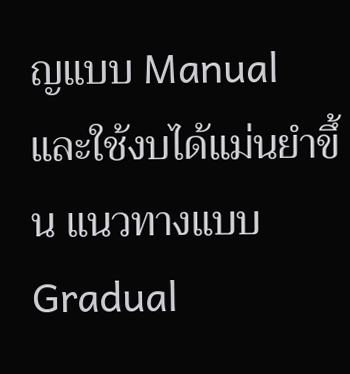ญแบบ Manual และใช้งบได้แม่นยำขึ้น แนวทางแบบ Gradual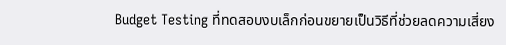Budget Testing ที่ทดสอบงบเล็กก่อนขยายเป็นวิธีที่ช่วยลดความเสี่ยง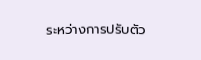ระหว่างการปรับตัว